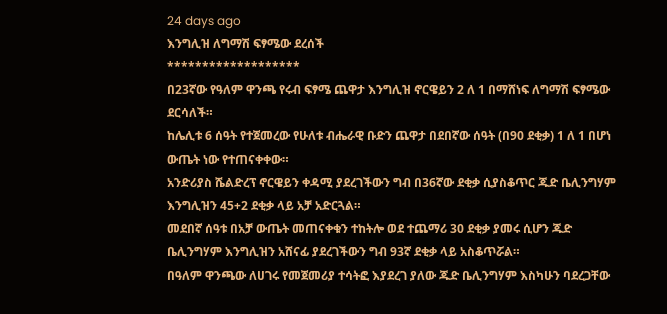24 days ago
እንግሊዝ ለግማሽ ፍፃሜው ደረሰች
*******************
በ23ኛው የዓለም ዋንጫ የሩብ ፍፃሜ ጨዋታ እንግሊዝ ኖርዌይን 2 ለ 1 በማሸነፍ ለግማሽ ፍፃሜው ደርሳለች።
ከሌሊቱ 6 ሰዓት የተጀመረው የሁለቱ ብሔራዊ ቡድን ጨዋታ በደበኛው ሰዓት (በ90 ደቂቃ) 1 ለ 1 በሆነ ውጤት ነው የተጠናቀቀው።
አንድሪያስ ሼልድረፕ ኖርዌይን ቀዳሚ ያደረገችውን ግብ በ36ኛው ደቂቃ ሲያስቆጥር ጁድ ቤሊንግሃም እንግሊዝን 45+2 ደቂቃ ላይ አቻ አድርጓል።
መደበኛ ሰዓቱ በአቻ ውጤት መጠናቀቁን ተከትሎ ወደ ተጨማሪ 30 ደቂቃ ያመሩ ሲሆን ጁድ ቤሊንግሃም እንግሊዝን አሸናፊ ያደረገችውን ግብ 93ኛ ደቂቃ ላይ አስቆጥሯል።
በዓለም ዋንጫው ለሀገሩ የመጀመሪያ ተሳትፎ እያደረገ ያለው ጁድ ቤሊንግሃም እስካሁን ባደረጋቸው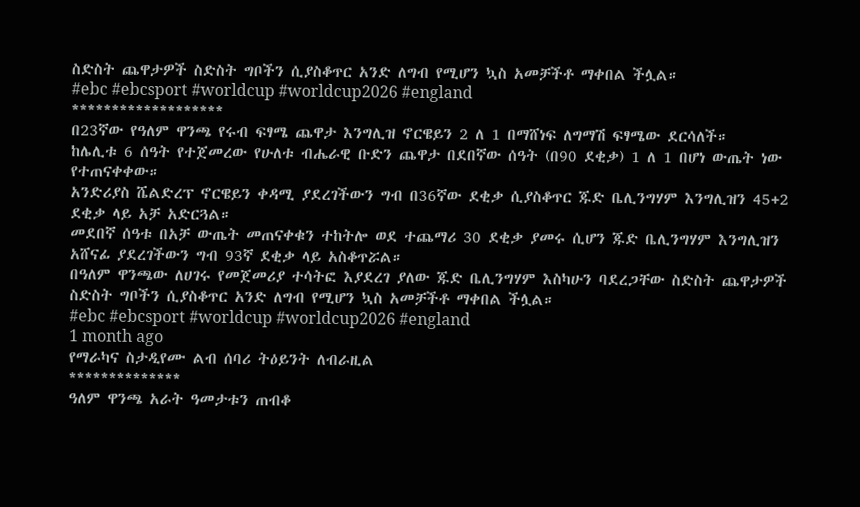ስድስት ጨዋታዎች ስድስት ግቦችን ሲያስቆጥር አንድ ለግብ የሚሆን ኳስ አመቻችቶ ማቀበል ችሏል።
#ebc #ebcsport #worldcup #worldcup2026 #england
*******************
በ23ኛው የዓለም ዋንጫ የሩብ ፍፃሜ ጨዋታ እንግሊዝ ኖርዌይን 2 ለ 1 በማሸነፍ ለግማሽ ፍፃሜው ደርሳለች።
ከሌሊቱ 6 ሰዓት የተጀመረው የሁለቱ ብሔራዊ ቡድን ጨዋታ በደበኛው ሰዓት (በ90 ደቂቃ) 1 ለ 1 በሆነ ውጤት ነው የተጠናቀቀው።
አንድሪያስ ሼልድረፕ ኖርዌይን ቀዳሚ ያደረገችውን ግብ በ36ኛው ደቂቃ ሲያስቆጥር ጁድ ቤሊንግሃም እንግሊዝን 45+2 ደቂቃ ላይ አቻ አድርጓል።
መደበኛ ሰዓቱ በአቻ ውጤት መጠናቀቁን ተከትሎ ወደ ተጨማሪ 30 ደቂቃ ያመሩ ሲሆን ጁድ ቤሊንግሃም እንግሊዝን አሸናፊ ያደረገችውን ግብ 93ኛ ደቂቃ ላይ አስቆጥሯል።
በዓለም ዋንጫው ለሀገሩ የመጀመሪያ ተሳትፎ እያደረገ ያለው ጁድ ቤሊንግሃም እስካሁን ባደረጋቸው ስድስት ጨዋታዎች ስድስት ግቦችን ሲያስቆጥር አንድ ለግብ የሚሆን ኳስ አመቻችቶ ማቀበል ችሏል።
#ebc #ebcsport #worldcup #worldcup2026 #england
1 month ago
የማራካና ስታዲየሙ ልብ ሰባሪ ትዕይንት ለብራዚል
**************
ዓለም ዋንጫ አራት ዓመታቱን ጠብቆ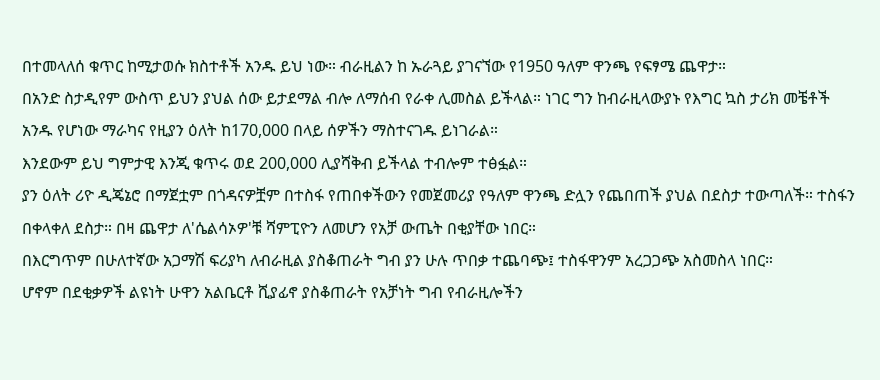በተመላለሰ ቁጥር ከሚታወሱ ክስተቶች አንዱ ይህ ነው። ብራዚልን ከ ኡራጓይ ያገናኘው የ1950 ዓለም ዋንጫ የፍፃሜ ጨዋታ።
በአንድ ስታዲየም ውስጥ ይህን ያህል ሰው ይታደማል ብሎ ለማሰብ የራቀ ሊመስል ይችላል። ነገር ግን ከብራዚላውያኑ የእግር ኳስ ታሪክ መቼቶች አንዱ የሆነው ማራካና የዚያን ዕለት ከ170,000 በላይ ሰዎችን ማስተናገዱ ይነገራል።
እንደውም ይህ ግምታዊ እንጂ ቁጥሩ ወደ 200,000 ሊያሻቅብ ይችላል ተብሎም ተፅፏል።
ያን ዕለት ሪዮ ዲጄኔሮ በማጀቷም በጎዳናዎቿም በተስፋ የጠበቀችውን የመጀመሪያ የዓለም ዋንጫ ድሏን የጨበጠች ያህል በደስታ ተውጣለች። ተስፋን በቀላቀለ ደስታ። በዛ ጨዋታ ለ'ሴልሳኦዎ'ቹ ሻምፒዮን ለመሆን የአቻ ውጤት በቂያቸው ነበር።
በእርግጥም በሁለተኛው አጋማሽ ፍሪያካ ለብራዚል ያስቆጠራት ግብ ያን ሁሉ ጥበቃ ተጨባጭ፤ ተስፋዋንም አረጋጋጭ አስመስላ ነበር።
ሆኖም በደቂቃዎች ልዩነት ሁዋን አልቤርቶ ሺያፊኖ ያስቆጠራት የአቻነት ግብ የብራዚሎችን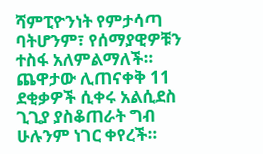ሻምፒዮንነት የምታሳጣ ባትሆንም፣ የሰማያዊዎቹን ተስፋ አለምልማለች።
ጨዋታው ሊጠናቀቅ 11 ደቂቃዎች ሲቀሩ አልሲደስ ጊጊያ ያስቆጠራት ግብ ሁሉንም ነገር ቀየረች።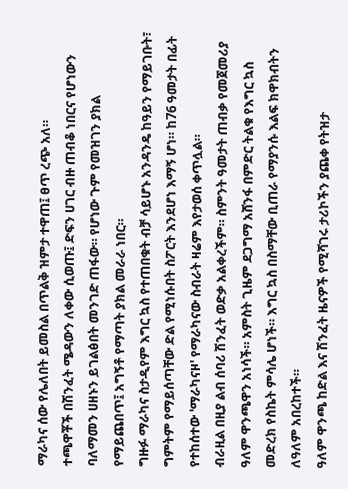ማራካና ሰው የሌለበት ይመስል በጥልቅ ዝምታ ተዋጠ፤ ፀጥ ረጭ አለ።
ተጫዋቾች በሽንፈት ሜዳውን ለቀው ሲወጡ፤ ድፍን ሀገር ብዙ ጠብቆ ነበርና የሆነውን ባለማመን ሀዘኑን ይገልፅበት መንገድ ጠፋው። የሆነው ጉም የመዝገን ያክል የማይጨበጥ፤ አግኝቶ የማጣት ያክል መራራ ነበር።
ግዙፉ ማራካና ስታዲየም እግር ኳስ የተጠበቁት ብቻ ሳይሆኑ አንዳንዴ ከዓይን የማይገቡት፣ ግምትም የማይሰጣቸው ድል የሚነሱበት ስፖርት እንደሆነ እማኝ ሆነ። ከ76 ዓመታት በፊት የተከሰተው 'ማራካናዞ' የማራካናው ስብራት ዛሬም እየታወሰ ቀጥሏል።
ብራዚል በዚያ ልብ ሰባሪ ሽንፈት ወድቃ አልቀረችም። ስምንት ዓመታት ጠብቃ የመጀመሪያ ዓለም ዋንጫዋን አነሳች። አምስት ጊዜም ደጋግማ አሸንፋ በምድር ትልቁ የእግር ኳስ መድረክ የስኬት ምሳሌ ሆነች። እግር ኳስ በስማቸው ቢጠራ የማያንሱ እልፍ ክዋክብትን ለዓለም አበረከተች።
ዓለም ዋንጫ ከድል እና ሽንፈት ዜናዎች የሚሻገሩ ታሪኮችን ያጨቀ የትዝታ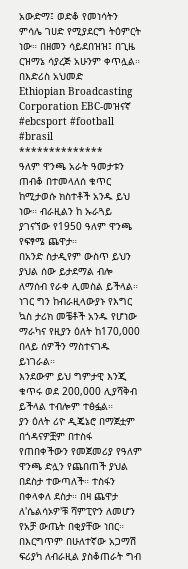አውድማ፤ ወድቆ የመነሳትን ምሳሌ ገሀድ የሚያደርግ ትዕምርት ነው። በዘመን ሳይደበዝዝ፤ በጊዜ ርዝማኔ ሳያረጅ አሁንም ቀጥሏል።
በእድሪስ አህመድ
Ethiopian Broadcasting Corporation EBC-መዝናኛ #ebcsport #football #brasil
**************
ዓለም ዋንጫ አራት ዓመታቱን ጠብቆ በተመላለሰ ቁጥር ከሚታወሱ ክስተቶች አንዱ ይህ ነው። ብራዚልን ከ ኡራጓይ ያገናኘው የ1950 ዓለም ዋንጫ የፍፃሜ ጨዋታ።
በአንድ ስታዲየም ውስጥ ይህን ያህል ሰው ይታደማል ብሎ ለማሰብ የራቀ ሊመስል ይችላል። ነገር ግን ከብራዚላውያኑ የእግር ኳስ ታሪክ መቼቶች አንዱ የሆነው ማራካና የዚያን ዕለት ከ170,000 በላይ ሰዎችን ማስተናገዱ ይነገራል።
እንደውም ይህ ግምታዊ እንጂ ቁጥሩ ወደ 200,000 ሊያሻቅብ ይችላል ተብሎም ተፅፏል።
ያን ዕለት ሪዮ ዲጄኔሮ በማጀቷም በጎዳናዎቿም በተስፋ የጠበቀችውን የመጀመሪያ የዓለም ዋንጫ ድሏን የጨበጠች ያህል በደስታ ተውጣለች። ተስፋን በቀላቀለ ደስታ። በዛ ጨዋታ ለ'ሴልሳኦዎ'ቹ ሻምፒዮን ለመሆን የአቻ ውጤት በቂያቸው ነበር።
በእርግጥም በሁለተኛው አጋማሽ ፍሪያካ ለብራዚል ያስቆጠራት ግብ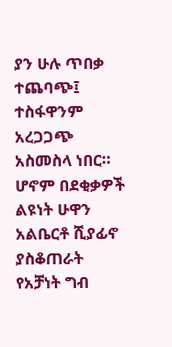ያን ሁሉ ጥበቃ ተጨባጭ፤ ተስፋዋንም አረጋጋጭ አስመስላ ነበር።
ሆኖም በደቂቃዎች ልዩነት ሁዋን አልቤርቶ ሺያፊኖ ያስቆጠራት የአቻነት ግብ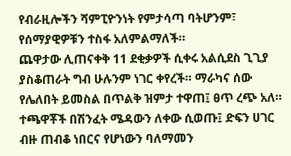የብራዚሎችን ሻምፒዮንነት የምታሳጣ ባትሆንም፣ የሰማያዊዎቹን ተስፋ አለምልማለች።
ጨዋታው ሊጠናቀቅ 11 ደቂቃዎች ሲቀሩ አልሲደስ ጊጊያ ያስቆጠራት ግብ ሁሉንም ነገር ቀየረች። ማራካና ሰው የሌለበት ይመስል በጥልቅ ዝምታ ተዋጠ፤ ፀጥ ረጭ አለ።
ተጫዋቾች በሽንፈት ሜዳውን ለቀው ሲወጡ፤ ድፍን ሀገር ብዙ ጠብቆ ነበርና የሆነውን ባለማመን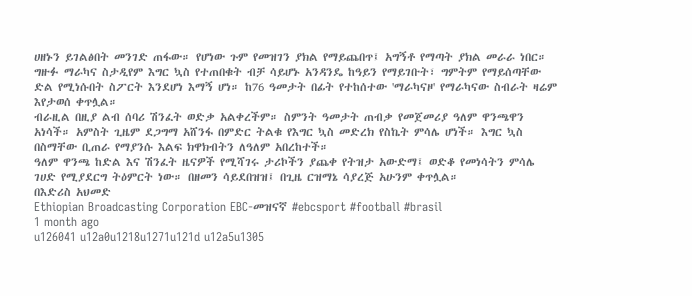ሀዘኑን ይገልፅበት መንገድ ጠፋው። የሆነው ጉም የመዝገን ያክል የማይጨበጥ፤ አግኝቶ የማጣት ያክል መራራ ነበር።
ግዙፉ ማራካና ስታዲየም እግር ኳስ የተጠበቁት ብቻ ሳይሆኑ አንዳንዴ ከዓይን የማይገቡት፣ ግምትም የማይሰጣቸው ድል የሚነሱበት ስፖርት እንደሆነ እማኝ ሆነ። ከ76 ዓመታት በፊት የተከሰተው 'ማራካናዞ' የማራካናው ስብራት ዛሬም እየታወሰ ቀጥሏል።
ብራዚል በዚያ ልብ ሰባሪ ሽንፈት ወድቃ አልቀረችም። ስምንት ዓመታት ጠብቃ የመጀመሪያ ዓለም ዋንጫዋን አነሳች። አምስት ጊዜም ደጋግማ አሸንፋ በምድር ትልቁ የእግር ኳስ መድረክ የስኬት ምሳሌ ሆነች። እግር ኳስ በስማቸው ቢጠራ የማያንሱ እልፍ ክዋክብትን ለዓለም አበረከተች።
ዓለም ዋንጫ ከድል እና ሽንፈት ዜናዎች የሚሻገሩ ታሪኮችን ያጨቀ የትዝታ አውድማ፤ ወድቆ የመነሳትን ምሳሌ ገሀድ የሚያደርግ ትዕምርት ነው። በዘመን ሳይደበዝዝ፤ በጊዜ ርዝማኔ ሳያረጅ አሁንም ቀጥሏል።
በእድሪስ አህመድ
Ethiopian Broadcasting Corporation EBC-መዝናኛ #ebcsport #football #brasil
1 month ago
u126041 u12a0u1218u1271u121d u12a5u1305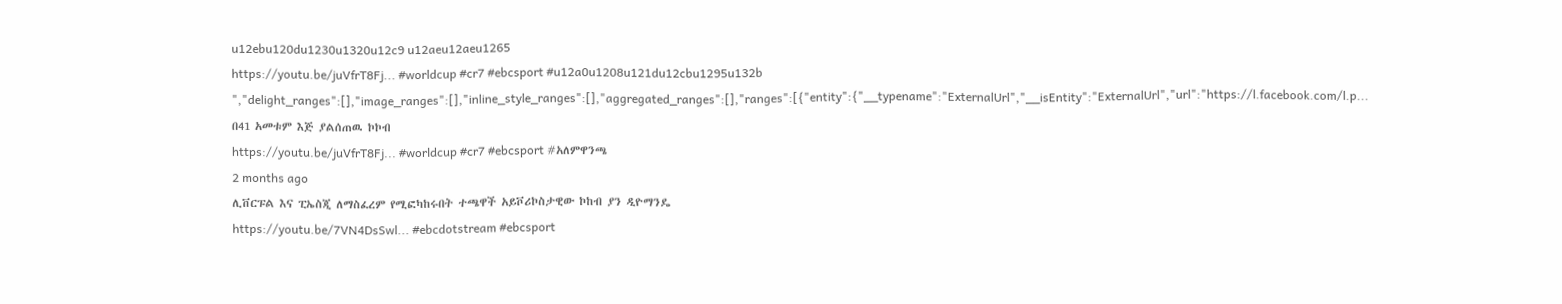u12ebu120du1230u1320u12c9 u12aeu12aeu1265
https://youtu.be/juVfrT8Fj... #worldcup #cr7 #ebcsport #u12a0u1208u121du12cbu1295u132b ","delight_ranges":[],"image_ranges":[],"inline_style_ranges":[],"aggregated_ranges":[],"ranges":[{"entity":{"__typename":"ExternalUrl","__isEntity":"ExternalUrl","url":"https://l.facebook.com/l.p...
በ41 አመቱም እጅ ያልሰጠዉ ኮኮብ
https://youtu.be/juVfrT8Fj... #worldcup #cr7 #ebcsport #አለምዋንጫ
2 months ago
ሊቨርፑል እና ፒኤስጂ ለማስፈረም የሚፎካከሩበት ተጫዋች አይቮሪኮስታዊው ኮከብ ያን ዲዮማንዴ
https://youtu.be/7VN4DsSwl... #ebcdotstream #ebcsport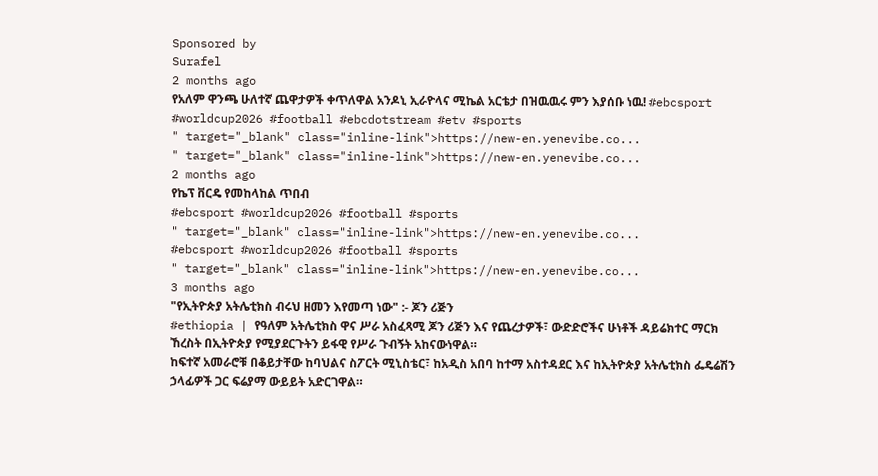Sponsored by
Surafel
2 months ago
የአለም ዋንጫ ሁለተኛ ጨዋታዎች ቀጥለዋል አንዶኒ ኢራዮላና ሚኬል አርቴታ በዝዉዉሩ ምን እያሰቡ ነዉ! #ebcsport #worldcup2026 #football #ebcdotstream #etv #sports
" target="_blank" class="inline-link">https://new-en.yenevibe.co...
" target="_blank" class="inline-link">https://new-en.yenevibe.co...
2 months ago
የኬፕ ቨርዴ የመከላከል ጥበብ
#ebcsport #worldcup2026 #football #sports
" target="_blank" class="inline-link">https://new-en.yenevibe.co...
#ebcsport #worldcup2026 #football #sports
" target="_blank" class="inline-link">https://new-en.yenevibe.co...
3 months ago
"የኢትዮጵያ አትሌቲክስ ብሩህ ዘመን እየመጣ ነው" :- ጆን ሪጅን
#ethiopia | የዓለም አትሌቲክስ ዋና ሥራ አስፈጻሚ ጆን ሪጅን እና የጨረታዎች፣ ውድድሮችና ሁነቶች ዳይሬክተር ማርክ ኸረስት በኢትዮጵያ የሚያደርጉትን ይፋዊ የሥራ ጉብኝት አከናውነዋል።
ከፍተኛ አመራሮቹ በቆይታቸው ከባህልና ስፖርት ሚኒስቴር፣ ከአዲስ አበባ ከተማ አስተዳደር እና ከኢትዮጵያ አትሌቲክስ ፌዴሬሽን ኃላፊዎች ጋር ፍሬያማ ውይይት አድርገዋል።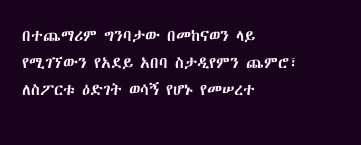በተጨማሪም ግንባታው በመከናወን ላይ የሚገኘውን የአደይ አበባ ስታዲየምን ጨምሮ፣ ለስፖርቱ ዕድገት ወሳኝ የሆኑ የመሠረተ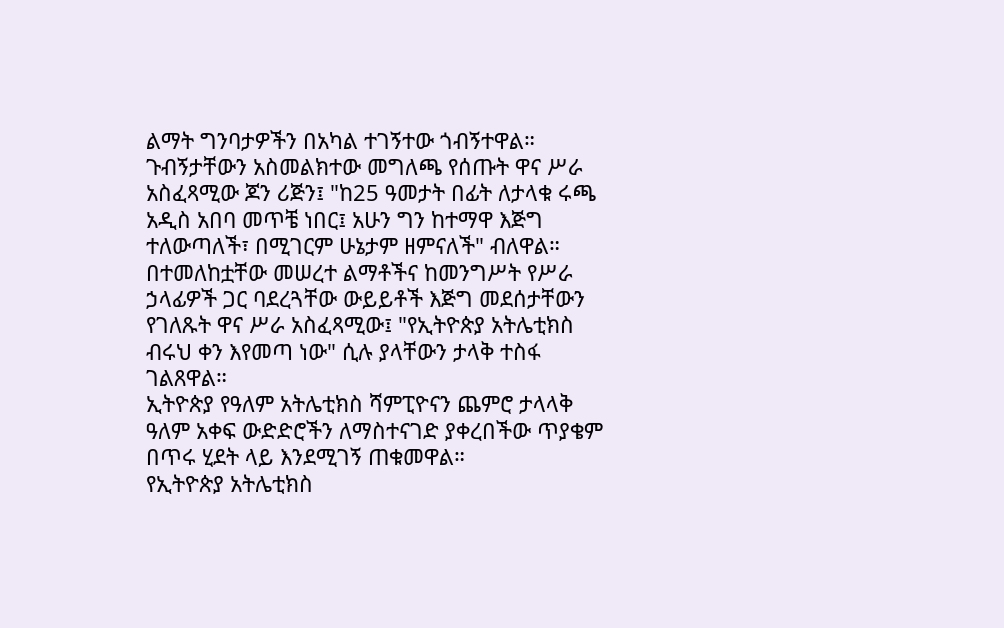ልማት ግንባታዎችን በአካል ተገኝተው ጎብኝተዋል።
ጉብኝታቸውን አስመልክተው መግለጫ የሰጡት ዋና ሥራ አስፈጻሚው ጆን ሪጅን፤ "ከ25 ዓመታት በፊት ለታላቁ ሩጫ አዲስ አበባ መጥቼ ነበር፤ አሁን ግን ከተማዋ እጅግ ተለውጣለች፣ በሚገርም ሁኔታም ዘምናለች" ብለዋል።
በተመለከቷቸው መሠረተ ልማቶችና ከመንግሥት የሥራ ኃላፊዎች ጋር ባደረጓቸው ውይይቶች እጅግ መደሰታቸውን የገለጹት ዋና ሥራ አስፈጻሚው፤ "የኢትዮጵያ አትሌቲክስ ብሩህ ቀን እየመጣ ነው" ሲሉ ያላቸውን ታላቅ ተስፋ ገልጸዋል።
ኢትዮጵያ የዓለም አትሌቲክስ ሻምፒዮናን ጨምሮ ታላላቅ ዓለም አቀፍ ውድድሮችን ለማስተናገድ ያቀረበችው ጥያቄም በጥሩ ሂደት ላይ እንደሚገኝ ጠቁመዋል።
የኢትዮጵያ አትሌቲክስ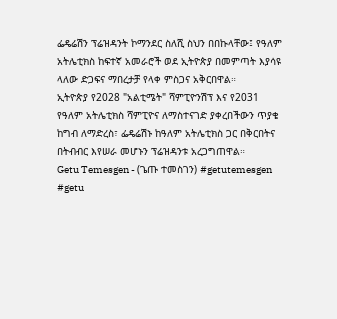ፌዴሬሽን ፕሬዝዳንት ኮማንደር ስለሺ ስህን በበኩላቸው፤ የዓለም አትሌቲክስ ከፍተኛ አመራሮች ወደ ኢትዮጵያ በመምጣት እያሳዩ ላለው ድጋፍና ማበረታቻ የላቀ ምስጋና አቅርበዋል።
ኢትዮጵያ የ2028 "አልቲሜት" ሻምፒዮንሽፕ እና የ2031 የዓለም አትሌቲክስ ሻምፒዮና ለማስተናገድ ያቀረበችውን ጥያቄ ከግብ ለማድረስ፣ ፌዴሬሽኑ ከዓለም አትሌቲክስ ጋር በቅርበትና በትብብር እየሠራ መሆኑን ፕሬዝዳንቱ አረጋግጠዋል።
Getu Temesgen - (ጌጡ ተመስገን) #getutemesgen #getu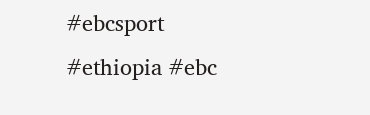#ebcsport #ethiopia #ebc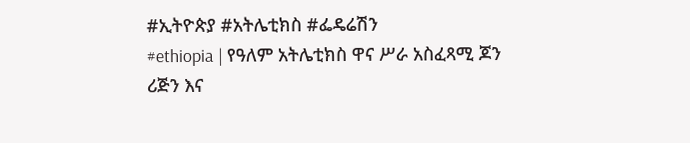#ኢትዮጵያ #አትሌቲክስ #ፌዴሬሽን
#ethiopia | የዓለም አትሌቲክስ ዋና ሥራ አስፈጻሚ ጆን ሪጅን እና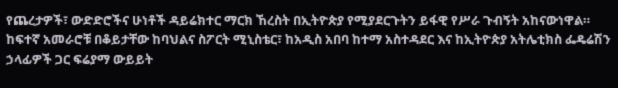የጨረታዎች፣ ውድድሮችና ሁነቶች ዳይሬክተር ማርክ ኸረስት በኢትዮጵያ የሚያደርጉትን ይፋዊ የሥራ ጉብኝት አከናውነዋል።
ከፍተኛ አመራሮቹ በቆይታቸው ከባህልና ስፖርት ሚኒስቴር፣ ከአዲስ አበባ ከተማ አስተዳደር እና ከኢትዮጵያ አትሌቲክስ ፌዴሬሽን ኃላፊዎች ጋር ፍሬያማ ውይይት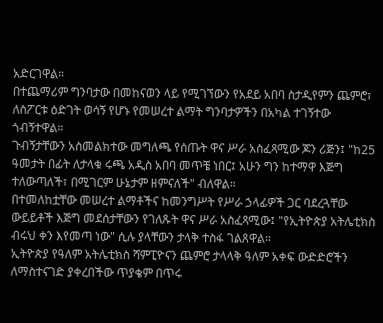አድርገዋል።
በተጨማሪም ግንባታው በመከናወን ላይ የሚገኘውን የአደይ አበባ ስታዲየምን ጨምሮ፣ ለስፖርቱ ዕድገት ወሳኝ የሆኑ የመሠረተ ልማት ግንባታዎችን በአካል ተገኝተው ጎብኝተዋል።
ጉብኝታቸውን አስመልክተው መግለጫ የሰጡት ዋና ሥራ አስፈጻሚው ጆን ሪጅን፤ "ከ25 ዓመታት በፊት ለታላቁ ሩጫ አዲስ አበባ መጥቼ ነበር፤ አሁን ግን ከተማዋ እጅግ ተለውጣለች፣ በሚገርም ሁኔታም ዘምናለች" ብለዋል።
በተመለከቷቸው መሠረተ ልማቶችና ከመንግሥት የሥራ ኃላፊዎች ጋር ባደረጓቸው ውይይቶች እጅግ መደሰታቸውን የገለጹት ዋና ሥራ አስፈጻሚው፤ "የኢትዮጵያ አትሌቲክስ ብሩህ ቀን እየመጣ ነው" ሲሉ ያላቸውን ታላቅ ተስፋ ገልጸዋል።
ኢትዮጵያ የዓለም አትሌቲክስ ሻምፒዮናን ጨምሮ ታላላቅ ዓለም አቀፍ ውድድሮችን ለማስተናገድ ያቀረበችው ጥያቄም በጥሩ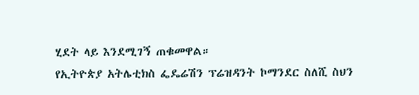ሂደት ላይ እንደሚገኝ ጠቁመዋል።
የኢትዮጵያ አትሌቲክስ ፌዴሬሽን ፕሬዝዳንት ኮማንደር ስለሺ ስህን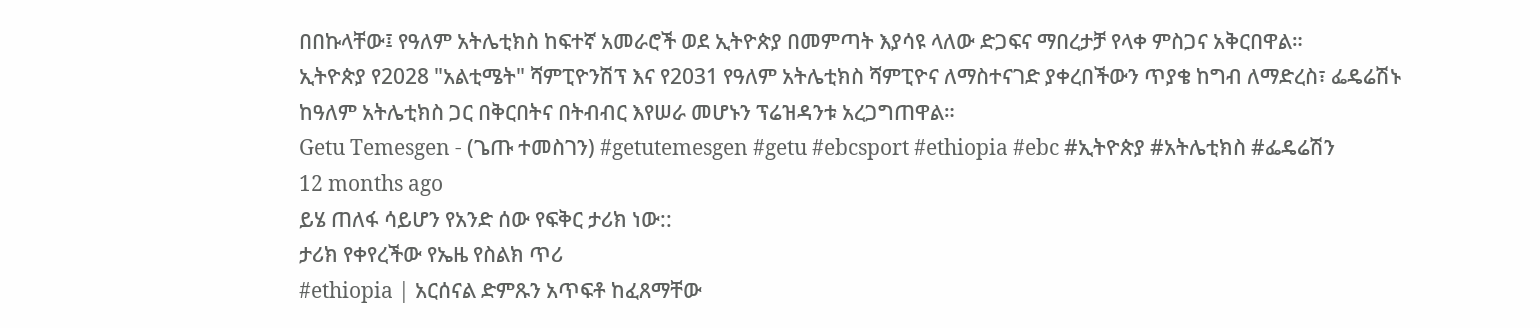በበኩላቸው፤ የዓለም አትሌቲክስ ከፍተኛ አመራሮች ወደ ኢትዮጵያ በመምጣት እያሳዩ ላለው ድጋፍና ማበረታቻ የላቀ ምስጋና አቅርበዋል።
ኢትዮጵያ የ2028 "አልቲሜት" ሻምፒዮንሽፕ እና የ2031 የዓለም አትሌቲክስ ሻምፒዮና ለማስተናገድ ያቀረበችውን ጥያቄ ከግብ ለማድረስ፣ ፌዴሬሽኑ ከዓለም አትሌቲክስ ጋር በቅርበትና በትብብር እየሠራ መሆኑን ፕሬዝዳንቱ አረጋግጠዋል።
Getu Temesgen - (ጌጡ ተመስገን) #getutemesgen #getu #ebcsport #ethiopia #ebc #ኢትዮጵያ #አትሌቲክስ #ፌዴሬሽን
12 months ago
ይሄ ጠለፋ ሳይሆን የአንድ ሰው የፍቅር ታሪክ ነው::
ታሪክ የቀየረችው የኤዜ የስልክ ጥሪ
#ethiopia | አርሰናል ድምጹን አጥፍቶ ከፈጸማቸው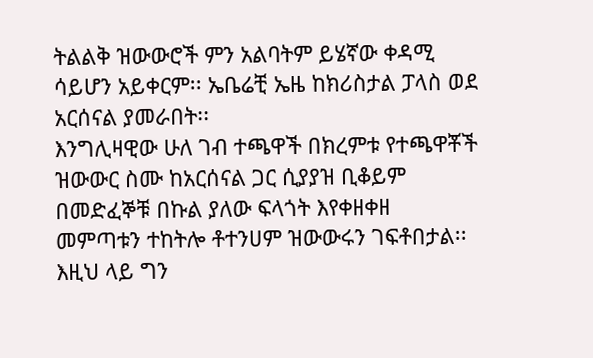ትልልቅ ዝውውሮች ምን አልባትም ይሄኛው ቀዳሚ ሳይሆን አይቀርም፡፡ ኤቤሬቺ ኤዜ ከክሪስታል ፓላስ ወደ አርሰናል ያመራበት፡፡
እንግሊዛዊው ሁለ ገብ ተጫዋች በክረምቱ የተጫዋቾች ዝውውር ስሙ ከአርሰናል ጋር ሲያያዝ ቢቆይም በመድፈኞቹ በኩል ያለው ፍላጎት እየቀዘቀዘ መምጣቱን ተከትሎ ቶተንሀም ዝውውሩን ገፍቶበታል፡፡
እዚህ ላይ ግን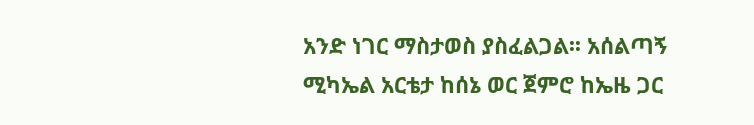አንድ ነገር ማስታወስ ያስፈልጋል፡፡ አሰልጣኝ ሚካኤል አርቴታ ከሰኔ ወር ጀምሮ ከኤዜ ጋር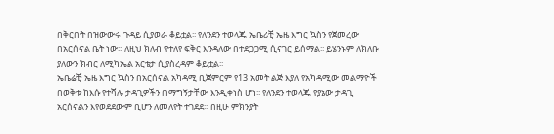በቅርበት በዝውውሩ ጉዳይ ሲያወራ ቆይቷል፡፡ የለንደን ተወላጁ ኤቤሪቺ ኤዜ እግር ኳስን የጀመረው በአርሰናል ቤት ነው፡፡ ለዚህ ክለብ የተለየ ፍቅር እንዳለው በተደጋጋሚ ሲናገር ይሰማል፡፡ ይሄንኑም ለክለቡ ያለውን ክብር ለሚካኤል አርቴታ ሲያስረዳም ቆይቷል፡፡
ኤቤሬቺ ኤዜ እግር ኳስን በአርሰናል አካዳሚ ቢጀምርም የ13 አመት ልጅ እያለ የአካዳሚው መልማዮች በወቅቱ ከእሱ የተሻሉ ታዳጊዎችን በማግኝታቸው እንዲቀነስ ሆነ፡፡ የለንደን ተወላጁ የያኔው ታዳጊ አርሰናልን እየወደደውም ቢሆን ለመለየት ተገደደ፡፡ በዚሁ ምክንያት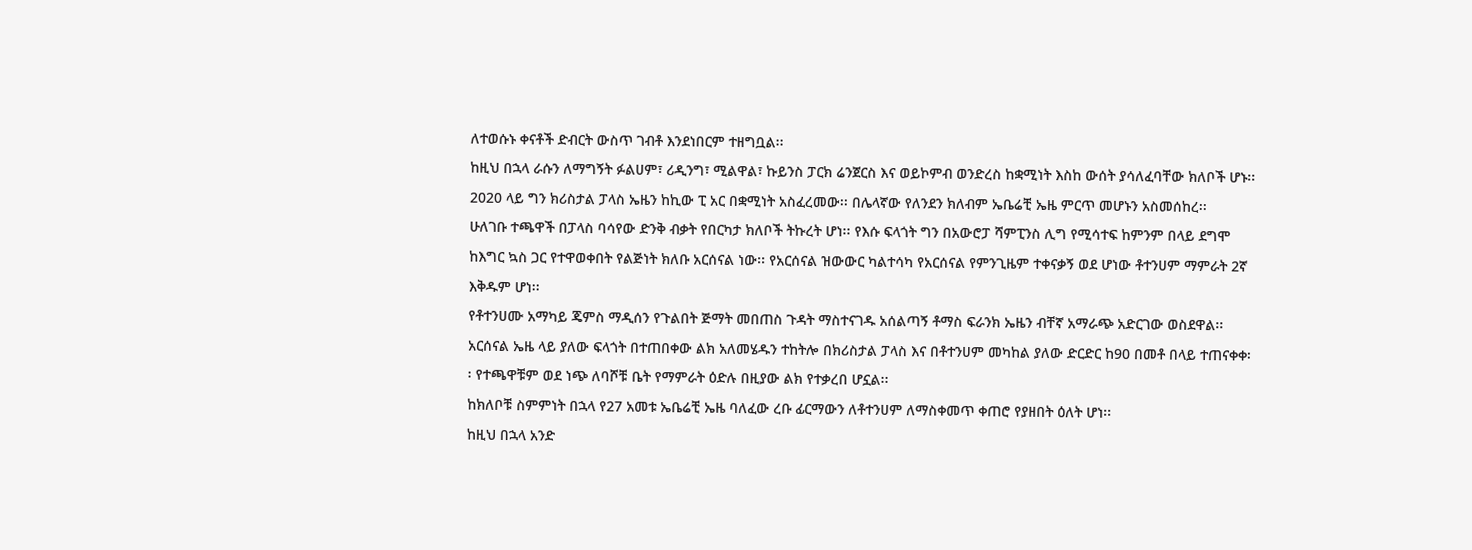ለተወሱኑ ቀናቶች ድብርት ውስጥ ገብቶ እንደነበርም ተዘግቧል፡፡
ከዚህ በኋላ ራሱን ለማግኝት ፉልሀም፣ ሪዲንግ፣ ሚልዋል፣ ኩይንስ ፓርክ ሬንጀርስ እና ወይኮምብ ወንድረስ ከቋሚነት እስከ ውሰት ያሳለፈባቸው ክለቦች ሆኑ፡፡ 2020 ላይ ግን ክሪስታል ፓላስ ኤዜን ከኪው ፒ አር በቋሚነት አስፈረመው፡፡ በሌላኛው የለንደን ክለብም ኤቤሬቺ ኤዜ ምርጥ መሆኑን አስመሰከረ፡፡
ሁለገቡ ተጫዋች በፓላስ ባሳየው ድንቅ ብቃት የበርካታ ክለቦች ትኩረት ሆነ፡፡ የእሱ ፍላጎት ግን በአውሮፓ ሻምፒንስ ሊግ የሚሳተፍ ከምንም በላይ ደግሞ ከእግር ኳስ ጋር የተዋወቀበት የልጅነት ክለቡ አርሰናል ነው፡፡ የአርሰናል ዝውውር ካልተሳካ የአርሰናል የምንጊዜም ተቀናቃኝ ወደ ሆነው ቶተንሀም ማምራት 2ኛ እቅዱም ሆነ፡፡
የቶተንሀሙ አማካይ ጄምስ ማዲሰን የጉልበት ጅማት መበጠስ ጉዳት ማስተናገዱ አሰልጣኝ ቶማስ ፍራንክ ኤዜን ብቸኛ አማራጭ አድርገው ወስደዋል፡፡
አርሰናል ኤዜ ላይ ያለው ፍላጎት በተጠበቀው ልክ አለመሄዱን ተከትሎ በክሪስታል ፓላስ እና በቶተንሀም መካከል ያለው ድርድር ከ90 በመቶ በላይ ተጠናቀቀ፡፡ የተጫዋቹም ወደ ነጭ ለባሾቹ ቤት የማምራት ዕድሉ በዚያው ልክ የተቃረበ ሆኗል፡፡
ከክለቦቹ ስምምነት በኋላ የ27 አመቱ ኤቤሬቺ ኤዜ ባለፈው ረቡ ፊርማውን ለቶተንሀም ለማስቀመጥ ቀጠሮ የያዘበት ዕለት ሆነ፡፡
ከዚህ በኋላ አንድ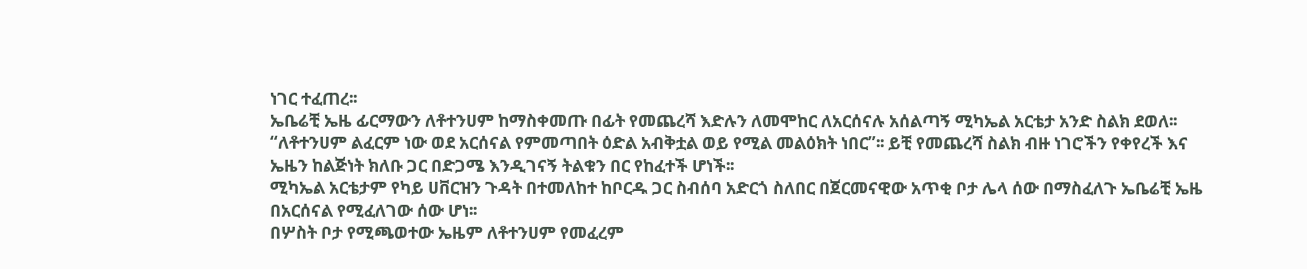ነገር ተፈጠረ፡፡
ኤቤሬቺ ኤዜ ፊርማውን ለቶተንሀም ከማስቀመጡ በፊት የመጨረሻ እድሉን ለመሞከር ለአርሰናሉ አሰልጣኝ ሚካኤል አርቴታ አንድ ስልክ ደወለ፡፡
“ለቶተንሀም ልፈርም ነው ወደ አርሰናል የምመጣበት ዕድል አብቅቷል ወይ የሚል መልዕክት ነበር”፡፡ ይቺ የመጨረሻ ስልክ ብዙ ነገሮችን የቀየረች እና ኤዜን ከልጅነት ክለቡ ጋር በድጋሜ እንዲገናኝ ትልቁን በር የከፈተች ሆነች፡፡
ሚካኤል አርቴታም የካይ ሀቨርዝን ጉዳት በተመለከተ ከቦርዱ ጋር ስብሰባ አድርጎ ስለበር በጀርመናዊው አጥቂ ቦታ ሌላ ሰው በማስፈለጉ ኤቤሬቺ ኤዜ በአርሰናል የሚፈለገው ሰው ሆነ፡፡
በሦስት ቦታ የሚጫወተው ኤዜም ለቶተንሀም የመፈረም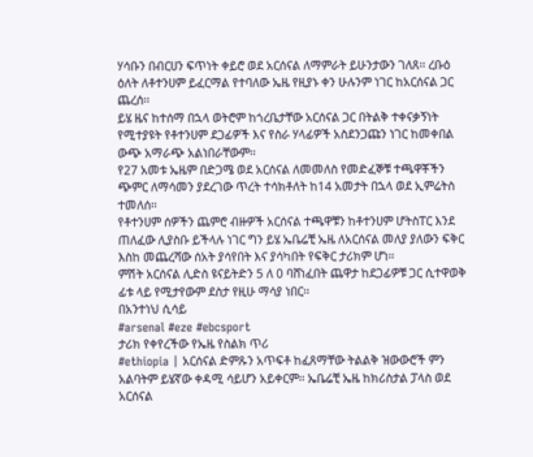ሃሳቡን በብርሀን ፍጥነት ቀይሮ ወደ አርሰናል ለማምራት ይሁንታውን ገለጸ፡፡ ረቡዕ ዕለት ለቶተንሀም ይፈርማል የተባለው ኤዜ የዚያኑ ቀን ሁሉንም ነገር ከአርሰናል ጋር ጨረሰ፡፡
ይሄ ዜና ከተሰማ በኋላ ወትሮም ከጎረቤታቸው አርሰናል ጋር በትልቅ ተቀናቃኝነት የሚተያዩት የቶተንሀም ደጋፊዎች እና የስራ ሃላፊዎች አስደንጋጩን ነገር ከመቀበል ውጭ አማራጭ አልነበራቸውም፡፡
የ27 አመቱ ኤዜም በድጋሜ ወደ አርሰናል ለመመለስ የመድፈኞቹ ተጫዋቾችን ጭምር ለማሳመን ያደረገው ጥረት ተሳክቶለት ከ14 አመታት በኋላ ወደ ኢምሬትስ ተመለሰ፡፡
የቶተንሀም ሰዎችን ጨምሮ ብዙዎች አርሰናል ተጫዋቹን ከቶተንሀም ሆትስፐር እንደ ጠለፈው ሊያስቡ ይችላሉ ነገር ግን ይሄ ኤቤሬቺ ኤዜ ለአርሰናል መለያ ያለውን ፍቅር እስከ መጨረሻው ሰአት ያሳየበት እና ያሳካበት የፍቅር ታሪክም ሆነ፡፡
ምሽት አርሰናል ሊድስ ዩናይትድን 5 ለ 0 ባሸነፈበት ጨዋታ ከደጋፊዎቹ ጋር ሲተዋወቅ ፊቱ ላይ የሚታየውም ደስታ የዚሁ ማሳያ ነበር፡፡
በአንተነህ ሲሳይ
#arsenal #eze #ebcsport
ታሪክ የቀየረችው የኤዜ የስልክ ጥሪ
#ethiopia | አርሰናል ድምጹን አጥፍቶ ከፈጸማቸው ትልልቅ ዝውውሮች ምን አልባትም ይሄኛው ቀዳሚ ሳይሆን አይቀርም፡፡ ኤቤሬቺ ኤዜ ከክሪስታል ፓላስ ወደ አርሰናል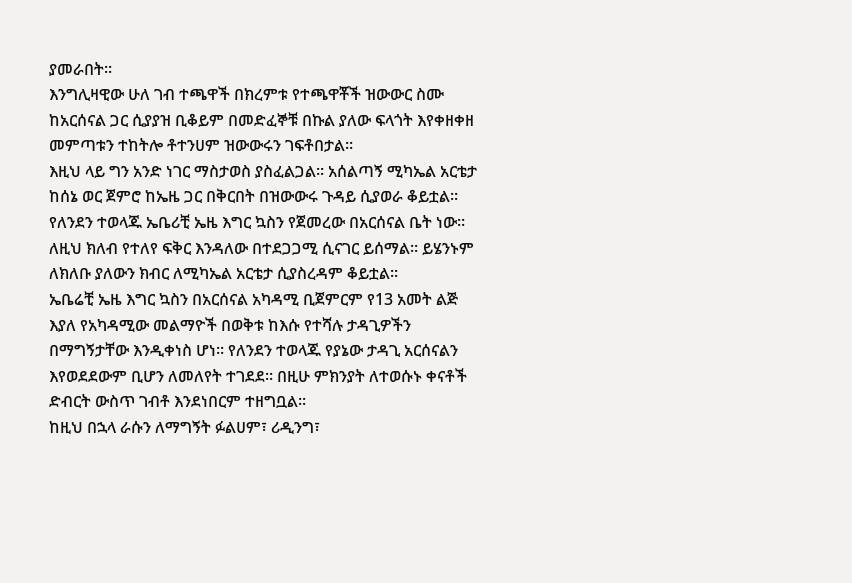ያመራበት፡፡
እንግሊዛዊው ሁለ ገብ ተጫዋች በክረምቱ የተጫዋቾች ዝውውር ስሙ ከአርሰናል ጋር ሲያያዝ ቢቆይም በመድፈኞቹ በኩል ያለው ፍላጎት እየቀዘቀዘ መምጣቱን ተከትሎ ቶተንሀም ዝውውሩን ገፍቶበታል፡፡
እዚህ ላይ ግን አንድ ነገር ማስታወስ ያስፈልጋል፡፡ አሰልጣኝ ሚካኤል አርቴታ ከሰኔ ወር ጀምሮ ከኤዜ ጋር በቅርበት በዝውውሩ ጉዳይ ሲያወራ ቆይቷል፡፡ የለንደን ተወላጁ ኤቤሪቺ ኤዜ እግር ኳስን የጀመረው በአርሰናል ቤት ነው፡፡ ለዚህ ክለብ የተለየ ፍቅር እንዳለው በተደጋጋሚ ሲናገር ይሰማል፡፡ ይሄንኑም ለክለቡ ያለውን ክብር ለሚካኤል አርቴታ ሲያስረዳም ቆይቷል፡፡
ኤቤሬቺ ኤዜ እግር ኳስን በአርሰናል አካዳሚ ቢጀምርም የ13 አመት ልጅ እያለ የአካዳሚው መልማዮች በወቅቱ ከእሱ የተሻሉ ታዳጊዎችን በማግኝታቸው እንዲቀነስ ሆነ፡፡ የለንደን ተወላጁ የያኔው ታዳጊ አርሰናልን እየወደደውም ቢሆን ለመለየት ተገደደ፡፡ በዚሁ ምክንያት ለተወሱኑ ቀናቶች ድብርት ውስጥ ገብቶ እንደነበርም ተዘግቧል፡፡
ከዚህ በኋላ ራሱን ለማግኝት ፉልሀም፣ ሪዲንግ፣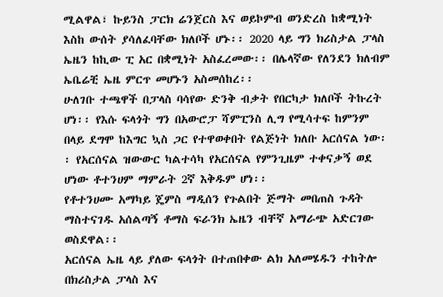ሚልዋል፣ ኩይንስ ፓርክ ሬንጀርስ እና ወይኮምብ ወንድረስ ከቋሚነት እስከ ውሰት ያሳለፈባቸው ክለቦች ሆኑ፡፡ 2020 ላይ ግን ክሪስታል ፓላስ ኤዜን ከኪው ፒ አር በቋሚነት አስፈረመው፡፡ በሌላኛው የለንደን ክለብም ኤቤሬቺ ኤዜ ምርጥ መሆኑን አስመሰከረ፡፡
ሁለገቡ ተጫዋች በፓላስ ባሳየው ድንቅ ብቃት የበርካታ ክለቦች ትኩረት ሆነ፡፡ የእሱ ፍላጎት ግን በአውሮፓ ሻምፒንስ ሊግ የሚሳተፍ ከምንም በላይ ደግሞ ከእግር ኳስ ጋር የተዋወቀበት የልጅነት ክለቡ አርሰናል ነው፡፡ የአርሰናል ዝውውር ካልተሳካ የአርሰናል የምንጊዜም ተቀናቃኝ ወደ ሆነው ቶተንሀም ማምራት 2ኛ እቅዱም ሆነ፡፡
የቶተንሀሙ አማካይ ጄምስ ማዲሰን የጉልበት ጅማት መበጠስ ጉዳት ማስተናገዱ አሰልጣኝ ቶማስ ፍራንክ ኤዜን ብቸኛ አማራጭ አድርገው ወስደዋል፡፡
አርሰናል ኤዜ ላይ ያለው ፍላጎት በተጠበቀው ልክ አለመሄዱን ተከትሎ በክሪስታል ፓላስ እና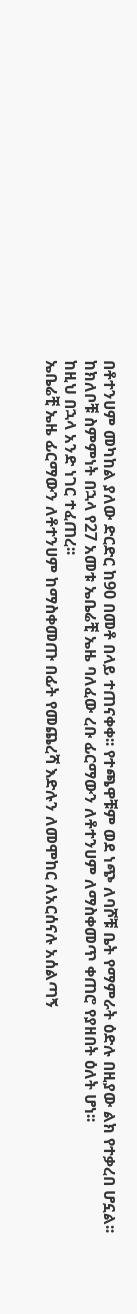በቶተንሀም መካከል ያለው ድርድር ከ90 በመቶ በላይ ተጠናቀቀ፡፡ የተጫዋቹም ወደ ነጭ ለባሾቹ ቤት የማምራት ዕድሉ በዚያው ልክ የተቃረበ ሆኗል፡፡
ከክለቦቹ ስምምነት በኋላ የ27 አመቱ ኤቤሬቺ ኤዜ ባለፈው ረቡ ፊርማውን ለቶተንሀም ለማስቀመጥ ቀጠሮ የያዘበት ዕለት ሆነ፡፡
ከዚህ በኋላ አንድ ነገር ተፈጠረ፡፡
ኤቤሬቺ ኤዜ ፊርማውን ለቶተንሀም ከማስቀመጡ በፊት የመጨረሻ እድሉን ለመሞከር ለአርሰናሉ አሰልጣኝ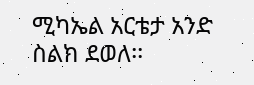ሚካኤል አርቴታ አንድ ስልክ ደወለ፡፡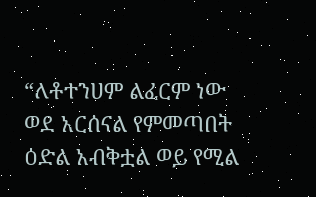“ለቶተንሀም ልፈርም ነው ወደ አርሰናል የምመጣበት ዕድል አብቅቷል ወይ የሚል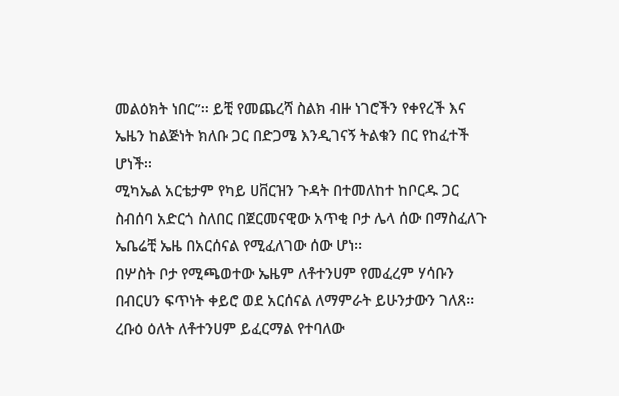መልዕክት ነበር”፡፡ ይቺ የመጨረሻ ስልክ ብዙ ነገሮችን የቀየረች እና ኤዜን ከልጅነት ክለቡ ጋር በድጋሜ እንዲገናኝ ትልቁን በር የከፈተች ሆነች፡፡
ሚካኤል አርቴታም የካይ ሀቨርዝን ጉዳት በተመለከተ ከቦርዱ ጋር ስብሰባ አድርጎ ስለበር በጀርመናዊው አጥቂ ቦታ ሌላ ሰው በማስፈለጉ ኤቤሬቺ ኤዜ በአርሰናል የሚፈለገው ሰው ሆነ፡፡
በሦስት ቦታ የሚጫወተው ኤዜም ለቶተንሀም የመፈረም ሃሳቡን በብርሀን ፍጥነት ቀይሮ ወደ አርሰናል ለማምራት ይሁንታውን ገለጸ፡፡ ረቡዕ ዕለት ለቶተንሀም ይፈርማል የተባለው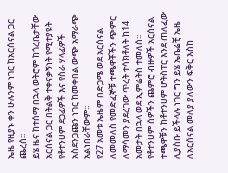ኤዜ የዚያኑ ቀን ሁሉንም ነገር ከአርሰናል ጋር ጨረሰ፡፡
ይሄ ዜና ከተሰማ በኋላ ወትሮም ከጎረቤታቸው አርሰናል ጋር በትልቅ ተቀናቃኝነት የሚተያዩት የቶተንሀም ደጋፊዎች እና የስራ ሃላፊዎች አስደንጋጩን ነገር ከመቀበል ውጭ አማራጭ አልነበራቸውም፡፡
የ27 አመቱ ኤዜም በድጋሜ ወደ አርሰናል ለመመለስ የመድፈኞቹ ተጫዋቾችን ጭምር ለማሳመን ያደረገው ጥረት ተሳክቶለት ከ14 አመታት በኋላ ወደ ኢምሬትስ ተመለሰ፡፡
የቶተንሀም ሰዎችን ጨምሮ ብዙዎች አርሰናል ተጫዋቹን ከቶተንሀም ሆትስፐር እንደ ጠለፈው ሊያስቡ ይችላሉ ነገር ግን ይሄ ኤቤሬቺ ኤዜ ለአርሰናል መለያ ያለውን ፍቅር እስከ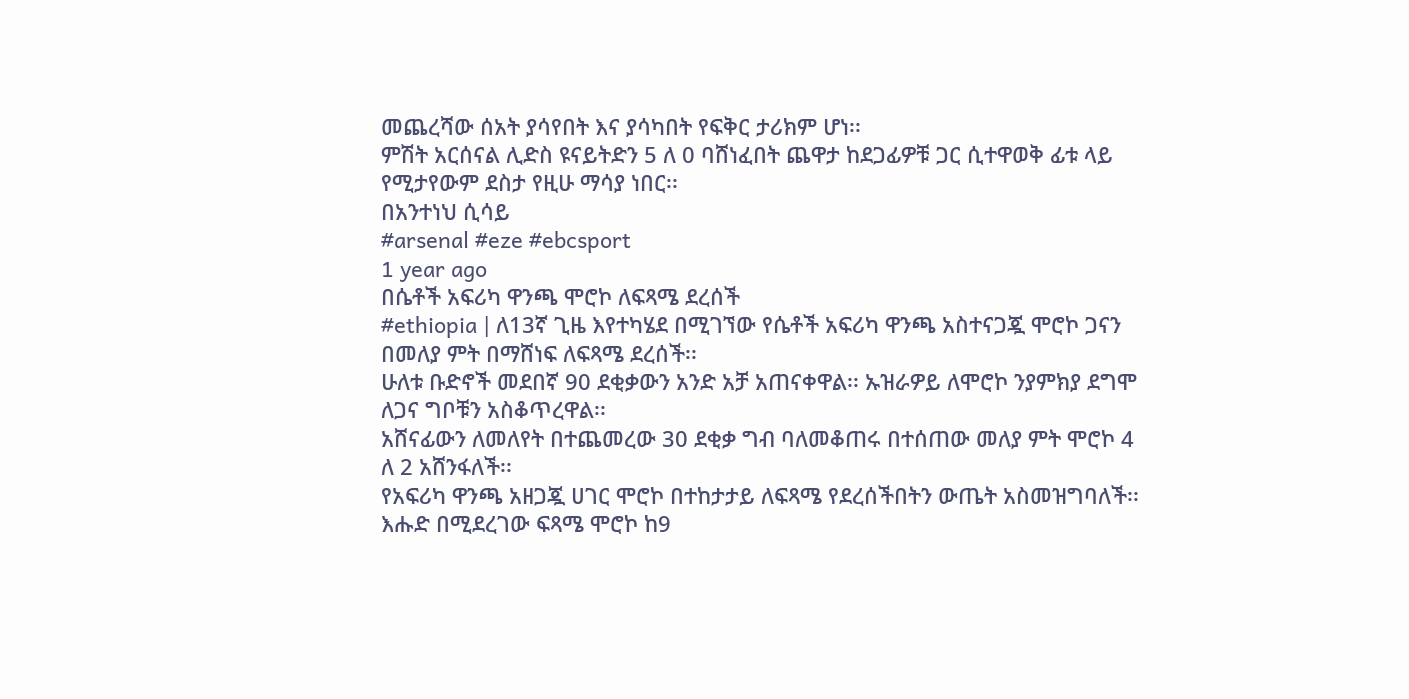መጨረሻው ሰአት ያሳየበት እና ያሳካበት የፍቅር ታሪክም ሆነ፡፡
ምሽት አርሰናል ሊድስ ዩናይትድን 5 ለ 0 ባሸነፈበት ጨዋታ ከደጋፊዎቹ ጋር ሲተዋወቅ ፊቱ ላይ የሚታየውም ደስታ የዚሁ ማሳያ ነበር፡፡
በአንተነህ ሲሳይ
#arsenal #eze #ebcsport
1 year ago
በሴቶች አፍሪካ ዋንጫ ሞሮኮ ለፍጻሜ ደረሰች
#ethiopia | ለ13ኛ ጊዜ እየተካሄደ በሚገኘው የሴቶች አፍሪካ ዋንጫ አስተናጋጇ ሞሮኮ ጋናን በመለያ ምት በማሸነፍ ለፍጻሜ ደረሰች፡፡
ሁለቱ ቡድኖች መደበኛ 90 ደቂቃውን አንድ አቻ አጠናቀዋል፡፡ ኡዝራዎይ ለሞሮኮ ንያምክያ ደግሞ ለጋና ግቦቹን አስቆጥረዋል፡፡
አሸናፊውን ለመለየት በተጨመረው 30 ደቂቃ ግብ ባለመቆጠሩ በተሰጠው መለያ ምት ሞሮኮ 4 ለ 2 አሸንፋለች፡፡
የአፍሪካ ዋንጫ አዘጋጇ ሀገር ሞሮኮ በተከታታይ ለፍጻሜ የደረሰችበትን ውጤት አስመዝግባለች፡፡
እሑድ በሚደረገው ፍጻሜ ሞሮኮ ከ9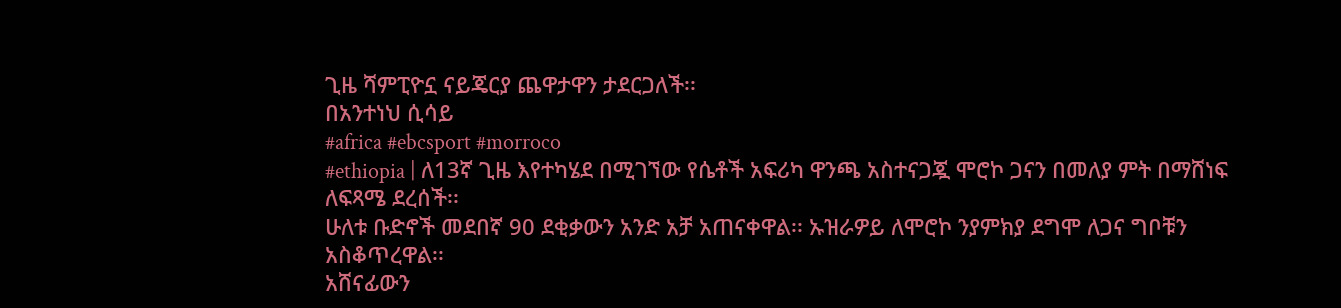ጊዜ ሻምፒዮኗ ናይጄርያ ጨዋታዋን ታደርጋለች፡፡
በአንተነህ ሲሳይ
#africa #ebcsport #morroco
#ethiopia | ለ13ኛ ጊዜ እየተካሄደ በሚገኘው የሴቶች አፍሪካ ዋንጫ አስተናጋጇ ሞሮኮ ጋናን በመለያ ምት በማሸነፍ ለፍጻሜ ደረሰች፡፡
ሁለቱ ቡድኖች መደበኛ 90 ደቂቃውን አንድ አቻ አጠናቀዋል፡፡ ኡዝራዎይ ለሞሮኮ ንያምክያ ደግሞ ለጋና ግቦቹን አስቆጥረዋል፡፡
አሸናፊውን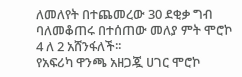ለመለየት በተጨመረው 30 ደቂቃ ግብ ባለመቆጠሩ በተሰጠው መለያ ምት ሞሮኮ 4 ለ 2 አሸንፋለች፡፡
የአፍሪካ ዋንጫ አዘጋጇ ሀገር ሞሮኮ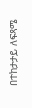በተከታታይ ለፍጻሜ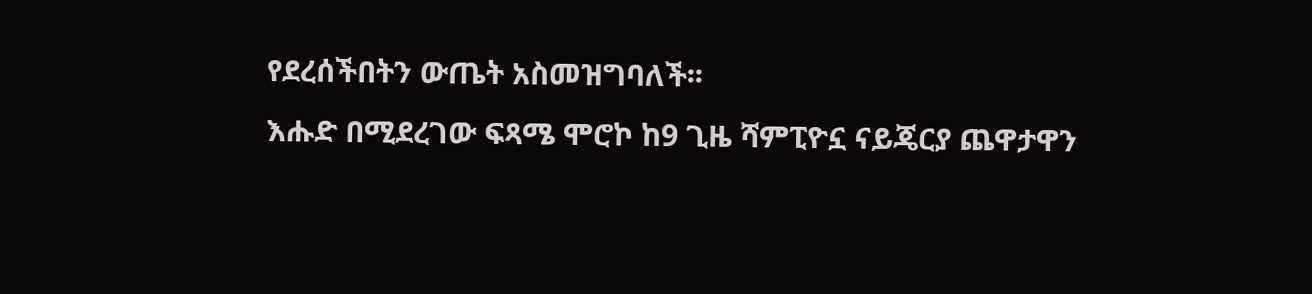የደረሰችበትን ውጤት አስመዝግባለች፡፡
እሑድ በሚደረገው ፍጻሜ ሞሮኮ ከ9 ጊዜ ሻምፒዮኗ ናይጄርያ ጨዋታዋን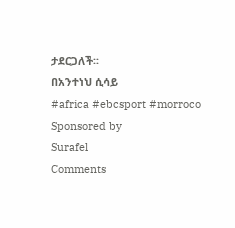ታደርጋለች፡፡
በአንተነህ ሲሳይ
#africa #ebcsport #morroco
Sponsored by
Surafel
Comments